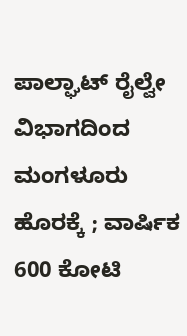ಪಾಲ್ಘಾಟ್ ರೈಲ್ವೇ ವಿಭಾಗದಿಂದ ಮಂಗಳೂರು ಹೊರಕ್ಕೆ ; ವಾರ್ಷಿಕ 600 ಕೋಟಿ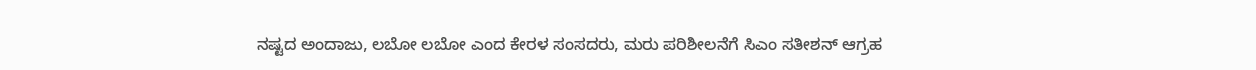ನಷ್ಟದ ಅಂದಾಜು, ಲಬೋ ಲಬೋ ಎಂದ ಕೇರಳ ಸಂಸದರು, ಮರು ಪರಿಶೀಲನೆಗೆ ಸಿಎಂ ಸತೀಶನ್ ಆಗ್ರಹ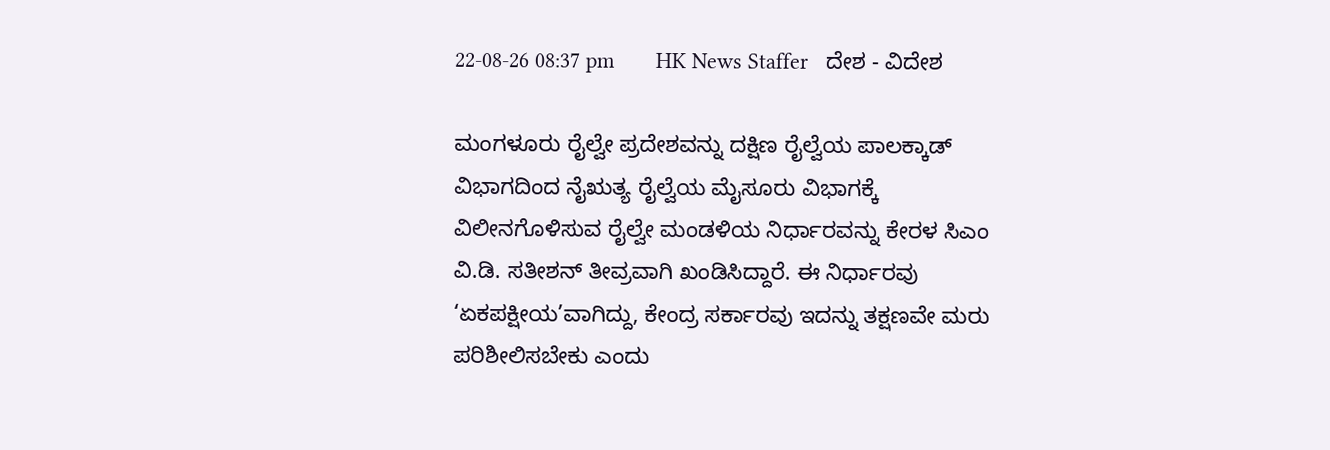22-08-26 08:37 pm       HK News Staffer   ದೇಶ - ವಿದೇಶ

ಮಂಗಳೂರು ರೈಲ್ವೇ ಪ್ರದೇಶವನ್ನು ದಕ್ಷಿಣ ರೈಲ್ವೆಯ ಪಾಲಕ್ಕಾಡ್ ವಿಭಾಗದಿಂದ ನೈಋತ್ಯ ರೈಲ್ವೆಯ ಮೈಸೂರು ವಿಭಾಗಕ್ಕೆ ವಿಲೀನಗೊಳಿಸುವ ರೈಲ್ವೇ ಮಂಡಳಿಯ ನಿರ್ಧಾರವನ್ನು ಕೇರಳ ಸಿಎಂ ವಿ.ಡಿ. ಸತೀಶನ್ ತೀವ್ರವಾಗಿ ಖಂಡಿಸಿದ್ದಾರೆ. ಈ ನಿರ್ಧಾರವು ‘ಏಕಪಕ್ಷೀಯ’ವಾಗಿದ್ದು, ಕೇಂದ್ರ ಸರ್ಕಾರವು ಇದನ್ನು ತಕ್ಷಣವೇ ಮರು ಪರಿಶೀಲಿಸಬೇಕು ಎಂದು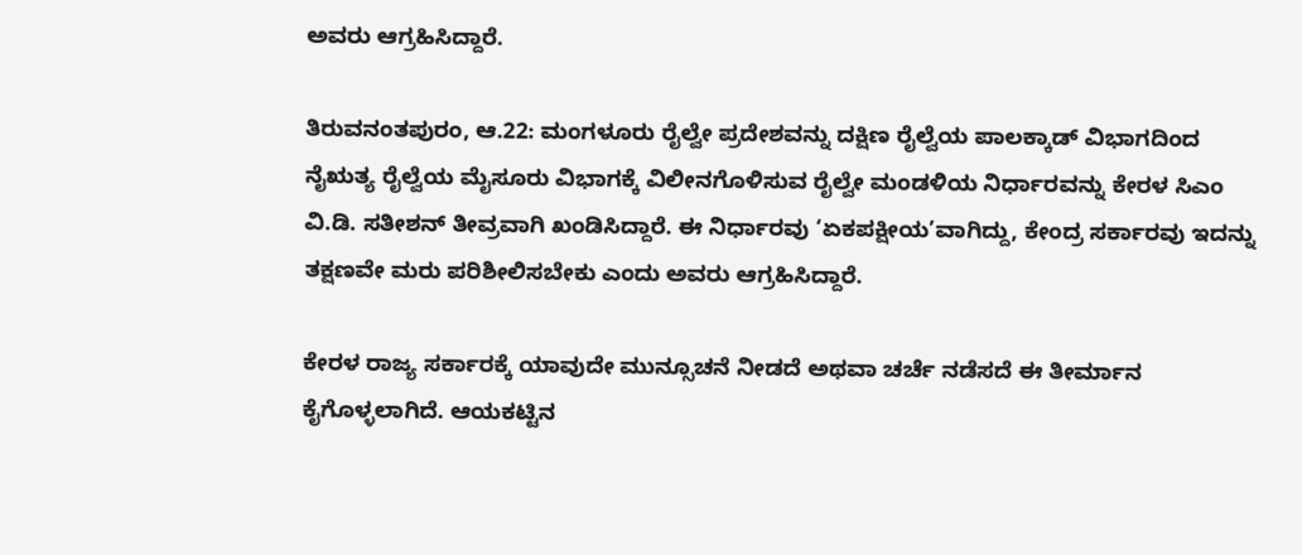ಅವರು ಆಗ್ರಹಿಸಿದ್ದಾರೆ.

ತಿರುವನಂತಪುರಂ, ಆ.22: ಮಂಗಳೂರು ರೈಲ್ವೇ ಪ್ರದೇಶವನ್ನು ದಕ್ಷಿಣ ರೈಲ್ವೆಯ ಪಾಲಕ್ಕಾಡ್ ವಿಭಾಗದಿಂದ ನೈಋತ್ಯ ರೈಲ್ವೆಯ ಮೈಸೂರು ವಿಭಾಗಕ್ಕೆ ವಿಲೀನಗೊಳಿಸುವ ರೈಲ್ವೇ ಮಂಡಳಿಯ ನಿರ್ಧಾರವನ್ನು ಕೇರಳ ಸಿಎಂ ವಿ.ಡಿ. ಸತೀಶನ್ ತೀವ್ರವಾಗಿ ಖಂಡಿಸಿದ್ದಾರೆ. ಈ ನಿರ್ಧಾರವು ‘ಏಕಪಕ್ಷೀಯ’ವಾಗಿದ್ದು, ಕೇಂದ್ರ ಸರ್ಕಾರವು ಇದನ್ನು ತಕ್ಷಣವೇ ಮರು ಪರಿಶೀಲಿಸಬೇಕು ಎಂದು ಅವರು ಆಗ್ರಹಿಸಿದ್ದಾರೆ.

ಕೇರಳ ರಾಜ್ಯ ಸರ್ಕಾರಕ್ಕೆ ಯಾವುದೇ ಮುನ್ಸೂಚನೆ ನೀಡದೆ ಅಥವಾ ಚರ್ಚೆ ನಡೆಸದೆ ಈ ತೀರ್ಮಾನ ಕೈಗೊಳ್ಳಲಾಗಿದೆ. ಆಯಕಟ್ಟಿನ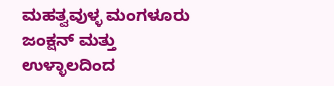ಮಹತ್ವವುಳ್ಳ ಮಂಗಳೂರು ಜಂಕ್ಷನ್ ಮತ್ತು ಉಳ್ಳಾಲದಿಂದ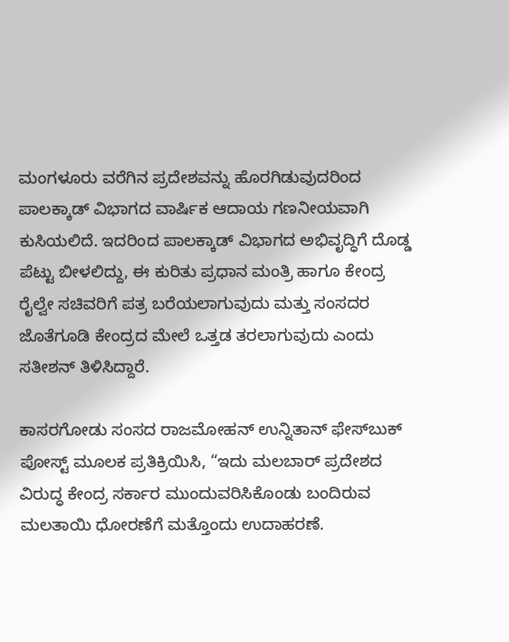ಮಂಗಳೂರು ವರೆಗಿನ ಪ್ರದೇಶವನ್ನು ಹೊರಗಿಡುವುದರಿಂದ ಪಾಲಕ್ಕಾಡ್ ವಿಭಾಗದ ವಾರ್ಷಿಕ ಆದಾಯ ಗಣನೀಯವಾಗಿ ಕುಸಿಯಲಿದೆ. ಇದರಿಂದ ಪಾಲಕ್ಕಾಡ್ ವಿಭಾಗದ ಅಭಿವೃದ್ಧಿಗೆ ದೊಡ್ಡ ಪೆಟ್ಟು ಬೀಳಲಿದ್ದು, ಈ ಕುರಿತು ಪ್ರಧಾನ ಮಂತ್ರಿ ಹಾಗೂ ಕೇಂದ್ರ ರೈಲ್ವೇ ಸಚಿವರಿಗೆ ಪತ್ರ ಬರೆಯಲಾಗುವುದು ಮತ್ತು ಸಂಸದರ ಜೊತೆಗೂಡಿ ಕೇಂದ್ರದ ಮೇಲೆ ಒತ್ತಡ ತರಲಾಗುವುದು ಎಂದು ಸತೀಶನ್ ತಿಳಿಸಿದ್ದಾರೆ.

ಕಾಸರಗೋಡು ಸಂಸದ ರಾಜಮೋಹನ್ ಉನ್ನಿತಾನ್ ಫೇಸ್‌ಬುಕ್ ಪೋಸ್ಟ್ ಮೂಲಕ ಪ್ರತಿಕ್ರಿಯಿಸಿ, “ಇದು ಮಲಬಾರ್ ಪ್ರದೇಶದ ವಿರುದ್ಧ ಕೇಂದ್ರ ಸರ್ಕಾರ ಮುಂದುವರಿಸಿಕೊಂಡು ಬಂದಿರುವ ಮಲತಾಯಿ ಧೋರಣೆಗೆ ಮತ್ತೊಂದು ಉದಾಹರಣೆ.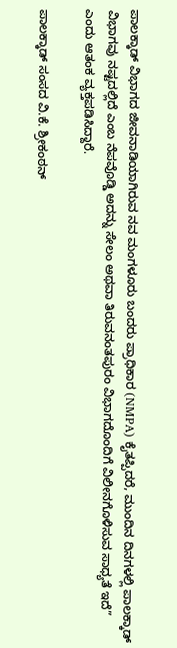ಪಾಲಕ್ಕಾಡ್ ವಿಭಾಗದ ಜೀವನಾಡಿಯಾಗಿರುವ ನವ ಮಂಗಳೂರು ಬಂದರು ಪ್ರಾಧಿಕಾರ (NMPA) ಕೈತಪ್ಪಿದರೆ, ಮುಂದಿನ ದಿನಗಳಲ್ಲಿ ಪಾಲಕ್ಕಾಡ್ ವಿಭಾಗವು ನಷ್ಟದಲ್ಲಿದೆ ಎಂಬ ನೆಪವೊಡ್ಡಿ ಅದನ್ನು ಸೇಲಂ ಅಥವಾ ತಿರುವನಂತಪುರಂ ವಿಭಾಗದೊಂದಿಗೆ ವಿಲೀನಗೊಳಿಸುವ ಸಾಧ್ಯತೆ ಇದೆ” ಎಂದು ಆತಂಕ ವ್ಯಕ್ತಪಡಿಸಿದ್ದಾರೆ.

ಪಾಲಕ್ಕಾಡ್ ಸಂಸದ ವಿ.ಕೆ. ಶ್ರೀಕಂಠನ್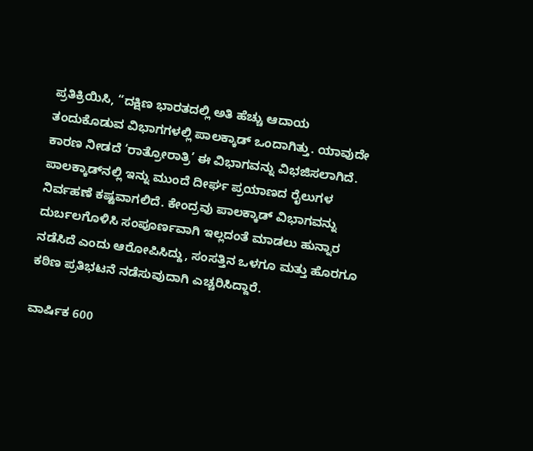ಪ್ರತಿಕ್ರಿಯಿಸಿ, “ದಕ್ಷಿಣ ಭಾರತದಲ್ಲಿ ಅತಿ ಹೆಚ್ಚು ಆದಾಯ ತಂದುಕೊಡುವ ವಿಭಾಗಗಳಲ್ಲಿ ಪಾಲಕ್ಕಾಡ್ ಒಂದಾಗಿತ್ತು. ಯಾವುದೇ ಕಾರಣ ನೀಡದೆ ‘ರಾತ್ರೋರಾತ್ರಿ’ ಈ ವಿಭಾಗವನ್ನು ವಿಭಜಿಸಲಾಗಿದೆ. ಪಾಲಕ್ಕಾಡ್‌ನಲ್ಲಿ ಇನ್ನು ಮುಂದೆ ದೀರ್ಘ ಪ್ರಯಾಣದ ರೈಲುಗಳ ನಿರ್ವಹಣೆ ಕಷ್ಟವಾಗಲಿದೆ. ಕೇಂದ್ರವು ಪಾಲಕ್ಕಾಡ್ ವಿಭಾಗವನ್ನು ದುರ್ಬಲಗೊಳಿಸಿ ಸಂಪೂರ್ಣವಾಗಿ ಇಲ್ಲದಂತೆ ಮಾಡಲು ಹುನ್ನಾರ ನಡೆಸಿದೆ ಎಂದು ಆರೋಪಿಸಿದ್ದು, ಸಂಸತ್ತಿನ ಒಳಗೂ ಮತ್ತು ಹೊರಗೂ ಕಠಿಣ ಪ್ರತಿಭಟನೆ ನಡೆಸುವುದಾಗಿ ಎಚ್ಚರಿಸಿದ್ದಾರೆ.

ವಾರ್ಷಿಕ 600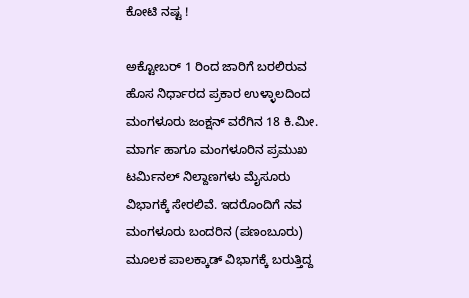ಕೋಟಿ ನಷ್ಟ !

ಅಕ್ಟೋಬರ್ 1 ರಿಂದ ಜಾರಿಗೆ ಬರಲಿರುವ ಹೊಸ ನಿರ್ಧಾರದ ಪ್ರಕಾರ ಉಳ್ಳಾಲದಿಂದ ಮಂಗಳೂರು ಜಂಕ್ಷನ್‌ ವರೆಗಿನ 18 ಕಿ.ಮೀ. ಮಾರ್ಗ ಹಾಗೂ ಮಂಗಳೂರಿನ ಪ್ರಮುಖ ಟರ್ಮಿನಲ್ ನಿಲ್ದಾಣಗಳು ಮೈಸೂರು ವಿಭಾಗಕ್ಕೆ ಸೇರಲಿವೆ. ಇದರೊಂದಿಗೆ ನವ ಮಂಗಳೂರು ಬಂದರಿನ (ಪಣಂಬೂರು) ಮೂಲಕ ಪಾಲಕ್ಕಾಡ್ ವಿಭಾಗಕ್ಕೆ ಬರುತ್ತಿದ್ದ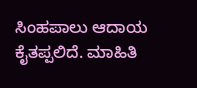ಸಿಂಹಪಾಲು ಆದಾಯ ಕೈತಪ್ಪಲಿದೆ. ಮಾಹಿತಿ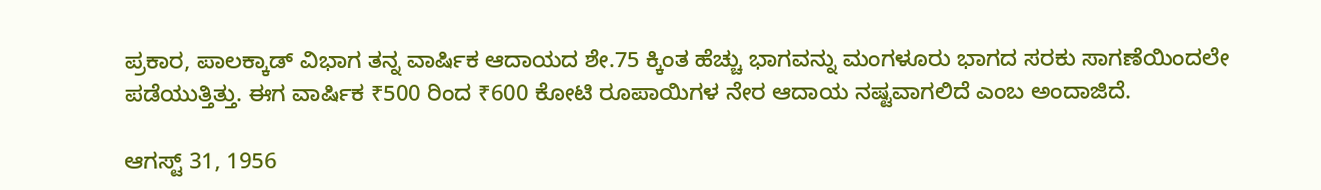ಪ್ರಕಾರ, ಪಾಲಕ್ಕಾಡ್ ವಿಭಾಗ ತನ್ನ ವಾರ್ಷಿಕ ಆದಾಯದ ಶೇ.75 ಕ್ಕಿಂತ ಹೆಚ್ಚು ಭಾಗವನ್ನು ಮಂಗಳೂರು ಭಾಗದ ಸರಕು ಸಾಗಣೆಯಿಂದಲೇ ಪಡೆಯುತ್ತಿತ್ತು. ಈಗ ವಾರ್ಷಿಕ ₹500 ರಿಂದ ₹600 ಕೋಟಿ ರೂಪಾಯಿಗಳ ನೇರ ಆದಾಯ ನಷ್ಟವಾಗಲಿದೆ ಎಂಬ ಅಂದಾಜಿದೆ.

ಆಗಸ್ಟ್ 31, 1956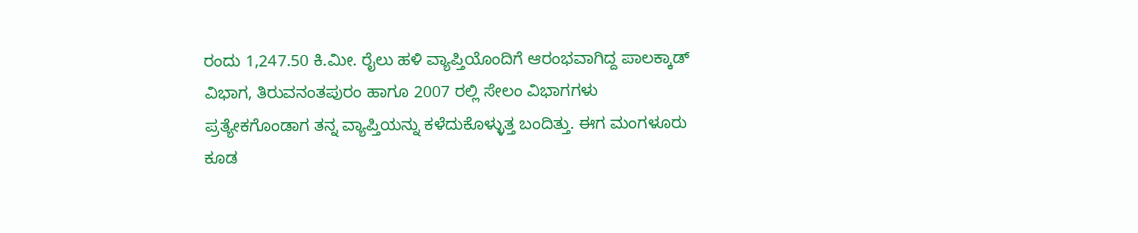ರಂದು 1,247.50 ಕಿ.ಮೀ. ರೈಲು ಹಳಿ ವ್ಯಾಪ್ತಿಯೊಂದಿಗೆ ಆರಂಭವಾಗಿದ್ದ ಪಾಲಕ್ಕಾಡ್ ವಿಭಾಗ, ತಿರುವನಂತಪುರಂ ಹಾಗೂ 2007 ರಲ್ಲಿ ಸೇಲಂ ವಿಭಾಗಗಳು ಪ್ರತ್ಯೇಕಗೊಂಡಾಗ ತನ್ನ ವ್ಯಾಪ್ತಿಯನ್ನು ಕಳೆದುಕೊಳ್ಳುತ್ತ ಬಂದಿತ್ತು. ಈಗ ಮಂಗಳೂರು ಕೂಡ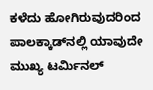ಕಳೆದು ಹೋಗಿರುವುದರಿಂದ ಪಾಲಕ್ಕಾಡ್‌ನಲ್ಲಿ ಯಾವುದೇ ಮುಖ್ಯ ಟರ್ಮಿನಲ್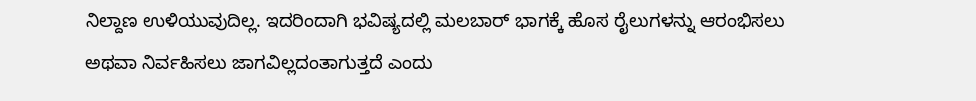ನಿಲ್ದಾಣ ಉಳಿಯುವುದಿಲ್ಲ. ಇದರಿಂದಾಗಿ ಭವಿಷ್ಯದಲ್ಲಿ ಮಲಬಾರ್ ಭಾಗಕ್ಕೆ ಹೊಸ ರೈಲುಗಳನ್ನು ಆರಂಭಿಸಲು ಅಥವಾ ನಿರ್ವಹಿಸಲು ಜಾಗವಿಲ್ಲದಂತಾಗುತ್ತದೆ ಎಂದು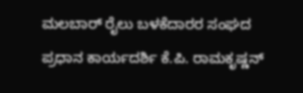ಮಲಬಾರ್ ರೈಲು ಬಳಕೆದಾರರ ಸಂಘದ ಪ್ರಧಾನ ಕಾರ್ಯದರ್ಶಿ ಕೆ.ಪಿ. ರಾಮಕೃಷ್ಣನ್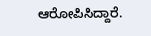ಆರೋಪಿಸಿದ್ದಾರೆ.